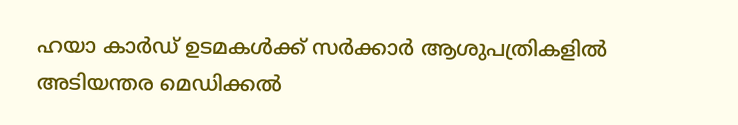ഹയാ കാർഡ് ഉടമകൾക്ക് സർക്കാർ ആശുപത്രികളിൽ അടിയന്തര മെഡിക്കൽ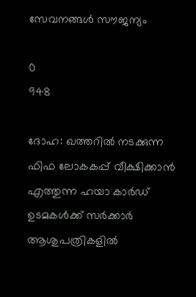സേവനങ്ങൾ സൗജന്യം

0
948

ദോഹ: ഖത്തറിൽ നടക്കുന്ന
ഫിഫ ലോകകപ്പ് വീക്ഷിക്കാൻ എത്തുന്ന ഹയാ കാർഡ് ഉടമകൾക്ക് സർക്കാർ ആശുപത്രികളിൽ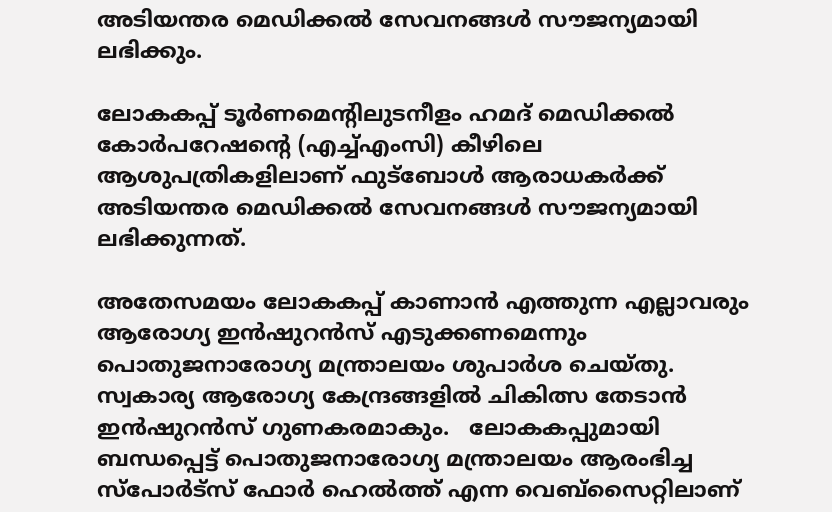അടിയന്തര മെഡിക്കൽ സേവനങ്ങൾ സൗജന്യമായി ലഭിക്കും.

ലോകകപ്പ് ടൂർണമെന്റിലുടനീളം ഹമദ് മെഡിക്കൽ കോർപറേഷന്റെ (എച്ച്എംസി) കീഴിലെ ആശുപത്രികളിലാണ് ഫുട്‌ബോൾ ആരാധകർക്ക് അടിയന്തര മെഡിക്കൽ സേവനങ്ങൾ സൗജന്യമായി ലഭിക്കുന്നത്.

അതേസമയം ലോകകപ്പ് കാണാൻ എത്തുന്ന എല്ലാവരും ആരോഗ്യ ഇൻഷുറൻസ് എടുക്കണമെന്നും പൊതുജനാരോഗ്യ മന്ത്രാലയം ശുപാർശ ചെയ്തു. സ്വകാര്യ ആരോഗ്യ കേന്ദ്രങ്ങളിൽ ചികിത്സ തേടാൻ ഇൻഷുറൻസ് ഗുണകരമാകും.   ലോകകപ്പുമായി ബന്ധപ്പെട്ട് പൊതുജനാരോഗ്യ മന്ത്രാലയം ആരംഭിച്ച സ്‌പോർട്‌സ് ഫോർ ഹെൽത്ത് എന്ന വെബ്‌സൈറ്റിലാണ്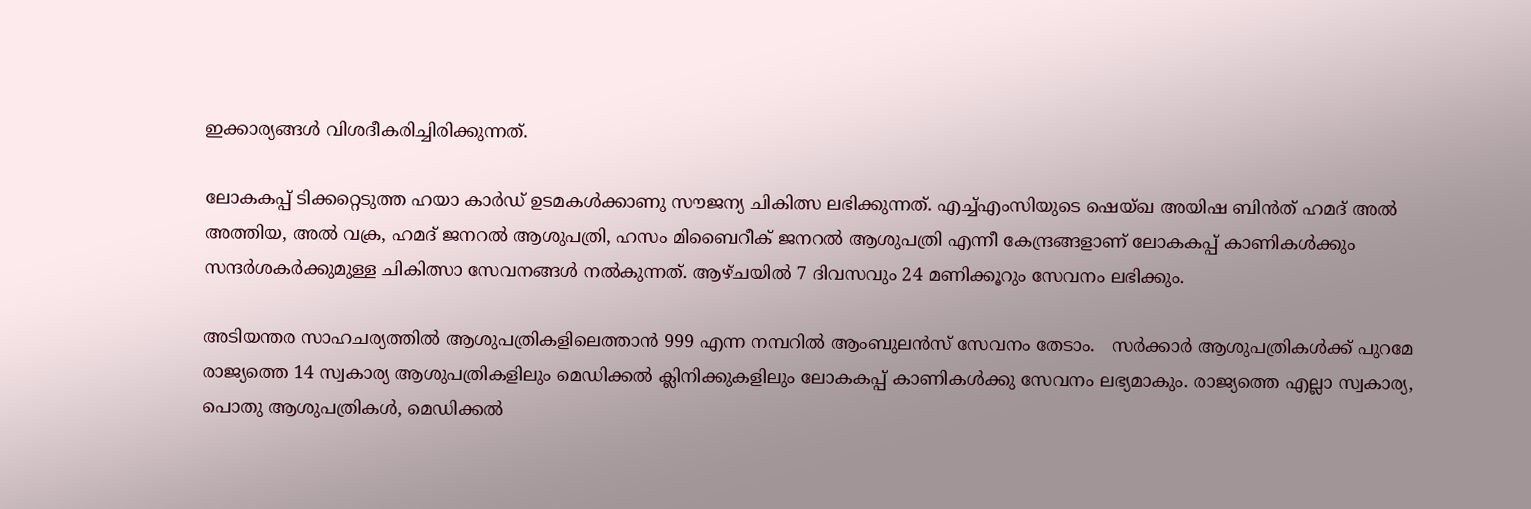ഇക്കാര്യങ്ങൾ വിശദീകരിച്ചിരിക്കുന്നത്.

ലോകകപ്പ് ടിക്കറ്റെടുത്ത ഹയാ കാർഡ് ഉടമകൾക്കാണു സൗജന്യ ചികിത്സ ലഭിക്കുന്നത്. എച്ച്എംസിയുടെ ഷെയ്ഖ അയിഷ ബിൻത് ഹമദ് അൽ അത്തിയ, അൽ വക്ര, ഹമദ് ജനറൽ ആശുപത്രി, ഹസം മിബൈറീക് ജനറൽ ആശുപത്രി എന്നീ കേന്ദ്രങ്ങളാണ് ലോകകപ്പ് കാണികൾക്കും സന്ദർശകർക്കുമുള്ള ചികിത്സാ സേവനങ്ങൾ നൽകുന്നത്. ആഴ്ചയിൽ 7 ദിവസവും 24 മണിക്കൂറും സേവനം ലഭിക്കും.

അടിയന്തര സാഹചര്യത്തിൽ ആശുപത്രികളിലെത്താൻ 999 എന്ന നമ്പറിൽ ആംബുലൻസ് സേവനം തേടാം.   സർക്കാർ ആശുപത്രികൾക്ക് പുറമേ രാജ്യത്തെ 14 സ്വകാര്യ ആശുപത്രികളിലും മെഡിക്കൽ ക്ലിനിക്കുകളിലും ലോകകപ്പ് കാണികൾക്കു സേവനം ലഭ്യമാകും. രാജ്യത്തെ എല്ലാ സ്വകാര്യ, പൊതു ആശുപത്രികൾ, മെഡിക്കൽ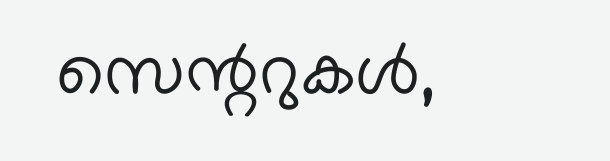സെന്ററുകൾ,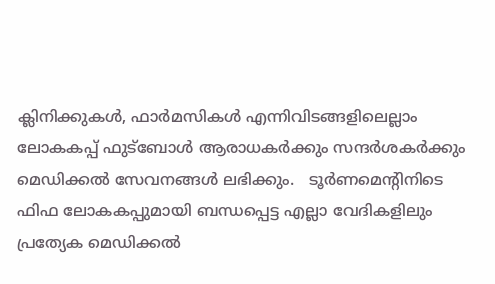ക്ലിനിക്കുകൾ, ഫാർമസികൾ എന്നിവിടങ്ങളിലെല്ലാം ലോകകപ്പ് ഫുട്‌ബോൾ ആരാധകർക്കും സന്ദർശകർക്കും മെഡിക്കൽ സേവനങ്ങൾ ലഭിക്കും.   ടൂർണമെന്റിനിടെ ഫിഫ ലോകകപ്പുമായി ബന്ധപ്പെട്ട എല്ലാ വേദികളിലും പ്രത്യേക മെഡിക്കൽ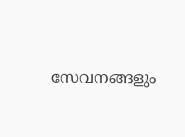സേവനങ്ങളും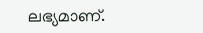ലഭ്യമാണ്.